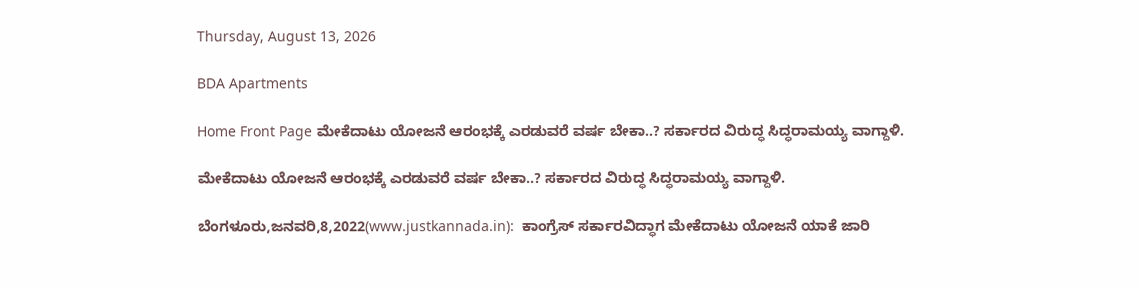Thursday, August 13, 2026

BDA Apartments

Home Front Page ಮೇಕೆದಾಟು ಯೋಜನೆ ಆರಂಭಕ್ಕೆ ಎರಡುವರೆ ವರ್ಷ ಬೇಕಾ..? ಸರ್ಕಾರದ ವಿರುದ್ಧ ಸಿದ್ಧರಾಮಯ್ಯ ವಾಗ್ದಾಳಿ.

ಮೇಕೆದಾಟು ಯೋಜನೆ ಆರಂಭಕ್ಕೆ ಎರಡುವರೆ ವರ್ಷ ಬೇಕಾ..? ಸರ್ಕಾರದ ವಿರುದ್ಧ ಸಿದ್ಧರಾಮಯ್ಯ ವಾಗ್ದಾಳಿ.

ಬೆಂಗಳೂರು,ಜನವರಿ,8,2022(www.justkannada.in):  ಕಾಂಗ್ರೆಸ್ ಸರ್ಕಾರವಿದ್ಧಾಗ ಮೇಕೆದಾಟು ಯೋಜನೆ ಯಾಕೆ ಜಾರಿ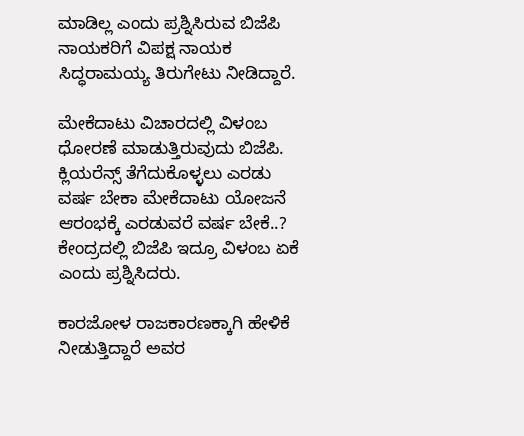ಮಾಡಿಲ್ಲ ಎಂದು ಪ್ರಶ್ನಿಸಿರುವ ಬಿಜೆಪಿ ನಾಯಕರಿಗೆ ವಿಪಕ್ಷ ನಾಯಕ ಸಿದ್ಧರಾಮಯ್ಯ ತಿರುಗೇಟು ನೀಡಿದ್ದಾರೆ.

ಮೇಕೆದಾಟು ವಿಚಾರದಲ್ಲಿ ವಿಳಂಬ ಧೋರಣೆ ಮಾಡುತ್ತಿರುವುದು ಬಿಜೆಪಿ. ಕ್ಲಿಯರೆನ್ಸ್ ತೆಗೆದುಕೊಳ್ಳಲು ಎರಡು ವರ್ಷ ಬೇಕಾ ಮೇಕೆದಾಟು ಯೋಜನೆ ಆರಂಭಕ್ಕೆ ಎರಡುವರೆ ವರ್ಷ ಬೇಕೆ..? ಕೇಂದ್ರದಲ್ಲಿ ಬಿಜೆಪಿ ಇದ್ರೂ ವಿಳಂಬ ಏಕೆ ಎಂದು ಪ್ರಶ್ನಿಸಿದರು.

ಕಾರಜೋಳ ರಾಜಕಾರಣಕ್ಕಾಗಿ ಹೇಳಿಕೆ ನೀಡುತ್ತಿದ್ದಾರೆ ಅವರ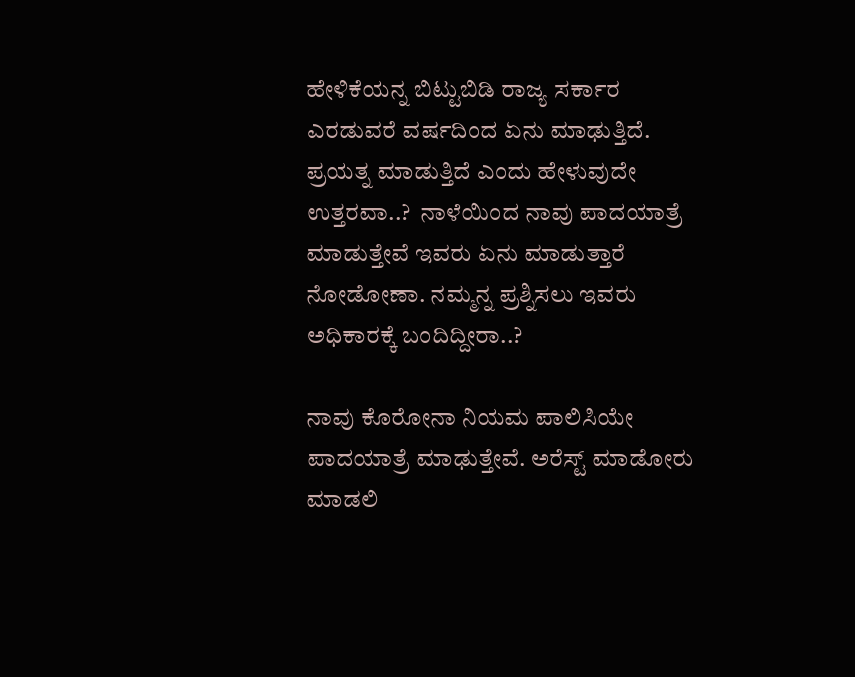ಹೇಳಿಕೆಯನ್ನ ಬಿಟ್ಟುಬಿಡಿ ರಾಜ್ಯ ಸರ್ಕಾರ ಎರಡುವರೆ ವರ್ಷದಿಂದ ಏನು ಮಾಢುತ್ತಿದೆ. ಪ್ರಯತ್ನ ಮಾಡುತ್ತಿದೆ ಎಂದು ಹೇಳುವುದೇ ಉತ್ತರವಾ..?  ನಾಳೆಯಿಂದ ನಾವು ಪಾದಯಾತ್ರೆ ಮಾಡುತ್ತೇವೆ ಇವರು ಏನು ಮಾಡುತ್ತಾರೆ ನೋಡೋಣಾ. ನಮ್ಮನ್ನ ಪ್ರಶ್ನಿಸಲು ಇವರು ಅಧಿಕಾರಕ್ಕೆ ಬಂದಿದ್ದೀರಾ..?

ನಾವು ಕೊರೋನಾ ನಿಯಮ ಪಾಲಿಸಿಯೇ ಪಾದಯಾತ್ರೆ ಮಾಢುತ್ತೇವೆ. ಅರೆಸ್ಟ್ ಮಾಡೋರು ಮಾಡಲಿ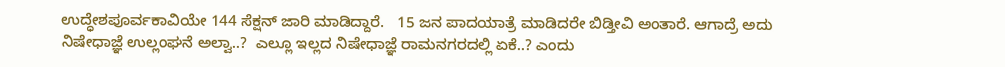ಉದ್ಧೇಶಪೂರ್ವಕಾವಿಯೇ 144 ಸೆಕ್ಷನ್ ಜಾರಿ ಮಾಡಿದ್ದಾರೆ.   15 ಜನ ಪಾದಯಾತ್ರೆ ಮಾಡಿದರೇ ಬಿಡ್ತೀವಿ ಅಂತಾರೆ. ಆಗಾದ್ರೆ ಅದು ನಿಷೇಧಾಜ್ಞೆ ಉಲ್ಲಂಘನೆ ಅಲ್ವಾ..?  ಎಲ್ಲೂ ಇಲ್ಲದ ನಿಷೇಧಾಜ್ಞೆ ರಾಮನಗರದಲ್ಲಿ ಏಕೆ..? ಎಂದು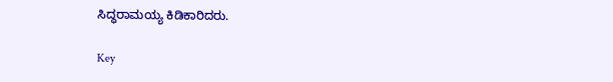ಸಿದ್ಧರಾಮಯ್ಯ ಕಿಡಿಕಾರಿದರು.

Key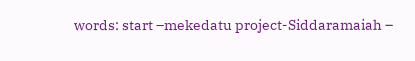words: start –mekedatu project-Siddaramaiah –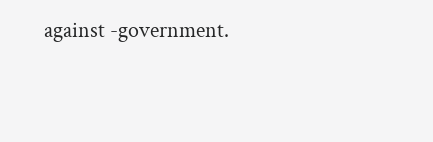against -government.